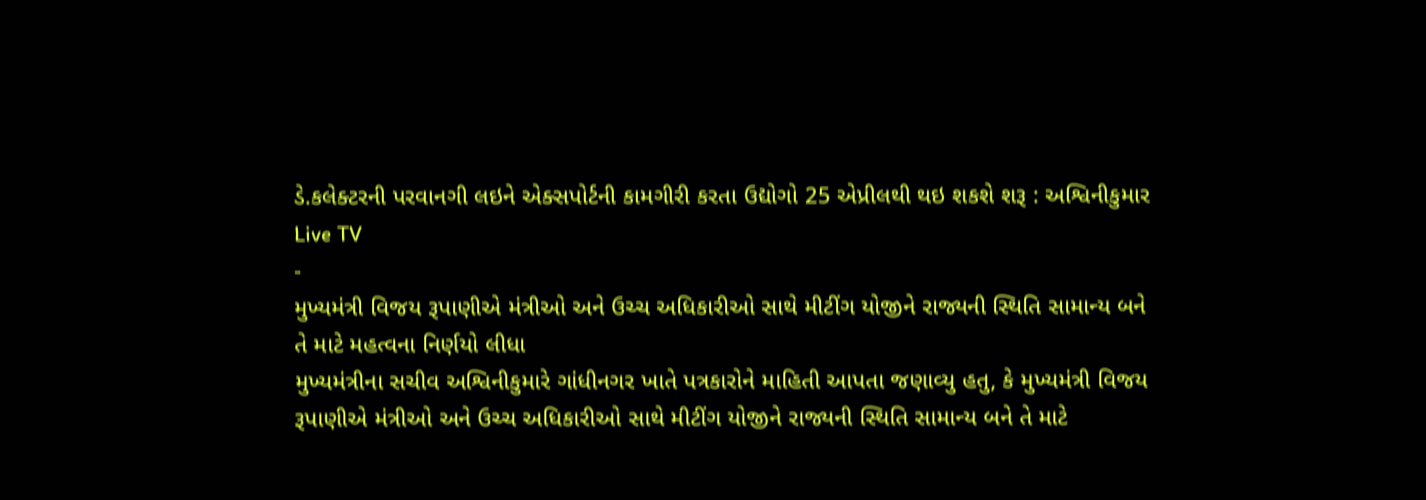ડે.કલેક્ટરની પરવાનગી લઇને એક્સપોર્ટની કામગીરી કરતા ઉદ્યોગો 25 એપ્રીલથી થઇ શકશે શરૂ : અશ્વિનીકુમાર
Live TV
-
મુખ્યમંત્રી વિજય રૂપાણીએ મંત્રીઓ અને ઉચ્ચ અધિકારીઓ સાથે મીટીંગ યોજીને રાજ્યની સ્થિતિ સામાન્ય બને તે માટે મહત્વના નિર્ણયો લીધા
મુખ્યમંત્રીના સચીવ અશ્વિનીકુમારે ગાંધીનગર ખાતે પત્રકારોને માહિતી આપતા જણાવ્યુ હતુ, કે મુખ્યમંત્રી વિજય રૂપાણીએ મંત્રીઓ અને ઉચ્ચ અધિકારીઓ સાથે મીટીંગ યોજીને રાજ્યની સ્થિતિ સામાન્ય બને તે માટે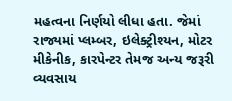મહત્વના નિર્ણયો લીધા હતા. જેમાં રાજ્યમાં પ્લમ્બર, ઇલેક્ટ્રીશ્યન, મોટર મીકેનીક, કારપેન્ટર તેમજ અન્ય જરૂરી વ્યવસાય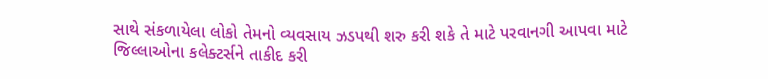સાથે સંકળાયેલા લોકો તેમનો વ્યવસાય ઝડપથી શરુ કરી શકે તે માટે પરવાનગી આપવા માટે જિલ્લાઓના કલેક્ટર્સને તાકીદ કરી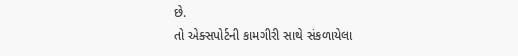છે.
તો એક્સપોર્ટની કામગીરી સાથે સંકળાયેલા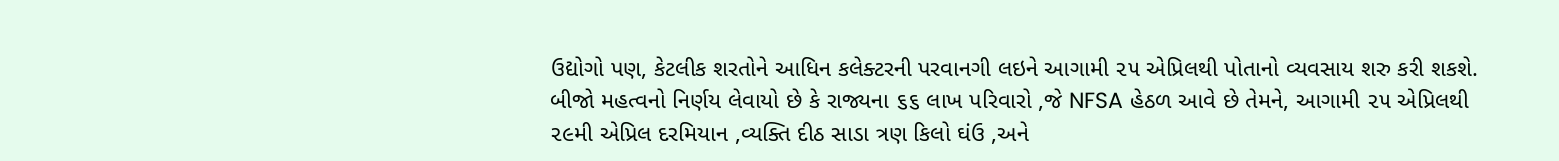ઉદ્યોગો પણ, કેટલીક શરતોને આધિન કલેક્ટરની પરવાનગી લઇને આગામી ૨૫ એપ્રિલથી પોતાનો વ્યવસાય શરુ કરી શકશે. બીજો મહત્વનો નિર્ણય લેવાયો છે કે રાજ્યના ૬૬ લાખ પરિવારો ,જે NFSA હેઠળ આવે છે તેમને, આગામી ૨૫ એપ્રિલથી ૨૯મી એપ્રિલ દરમિયાન ,વ્યક્તિ દીઠ સાડા ત્રણ કિલો ઘંઉ ,અને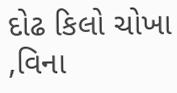દોઢ કિલો ચોખા ,વિના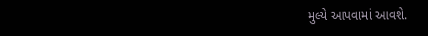મુલ્યે આપવામાં આવશે.